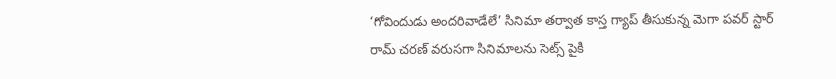‘గోవిందుడు అందరివాడేలే’ సినిమా తర్వాత కాస్త గ్యాప్ తీసుకున్న మెగా పవర్ స్టార్ రామ్ చరణ్ వరుసగా సినిమాలను సెట్స్ పైకి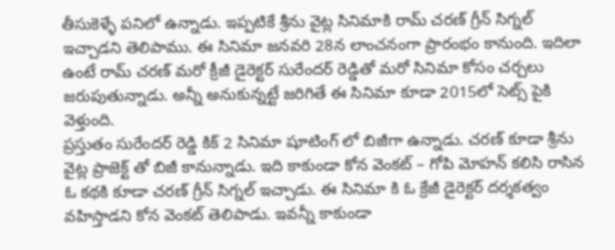తీసుకెళ్ళే పనిలో ఉన్నాడు. ఇప్పటికే శ్రీను వైట్ల సినిమాకి రామ్ చరణ్ గ్రీన్ సిగ్నల్ ఇచ్చాడని తెలిపాము. ఈ సినిమా జనవరి 28న లాంచనంగా ప్రారంభం కానుంది. ఇదిలా ఉంటే రామ్ చరణ్ మరో క్రీజీ డైరెక్టర్ సురేందర్ రెడ్డితో మరో సినిమా కోసం చర్చలు జరుపుతున్నాడు. అన్నీ అనుకున్నట్టే జరిగితే ఈ సినిమా కూడా 2015లో సెట్స్ పైకి వెళ్తుంది.
ప్రస్తుతం సురేందర్ రెడ్డి కిక్ 2 సినిమా షూటింగ్ లో బిజీగా ఉన్నాడు. చరణ్ కూడా శ్రీను వైట్ల ప్రాజెక్ట్ తో బిజీ కానున్నాడు. ఇది కాకుండా కోన వెంకట్ – గోపి మోహన్ కలిసి రాసిన ఓ కథకి కూడా చరణ్ గ్రీన్ సిగ్నల్ ఇచ్చాడు. ఈ సినిమా కి ఓ క్రేజీ డైరెక్టర్ దర్శకత్వం వహిస్తాడని కోన వెంకట్ తెలిపాడు. ఇవన్నీ కాకుండా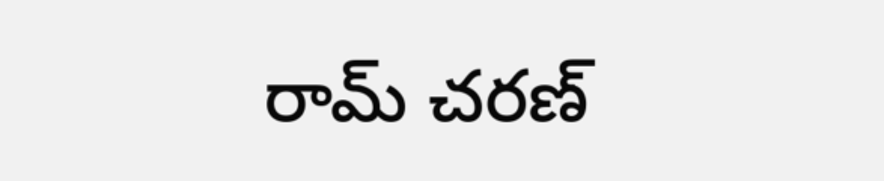రామ్ చరణ్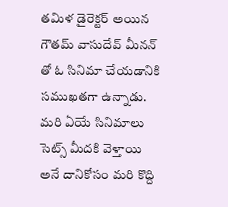తమిళ డైరెక్టర్ అయిన గౌతమ్ వాసుదేవ్ మీనన్ తో ఓ సినిమా చేయడానికి సముఖతగా ఉన్నాడు. మరి ఏయే సినిమాలు సెట్స్ మీదకి వెళ్తాయి అనే దానికోసం మరి కొద్ది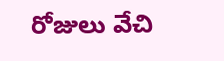రోజులు వేచి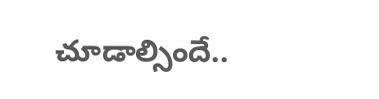చూడాల్సిందే..